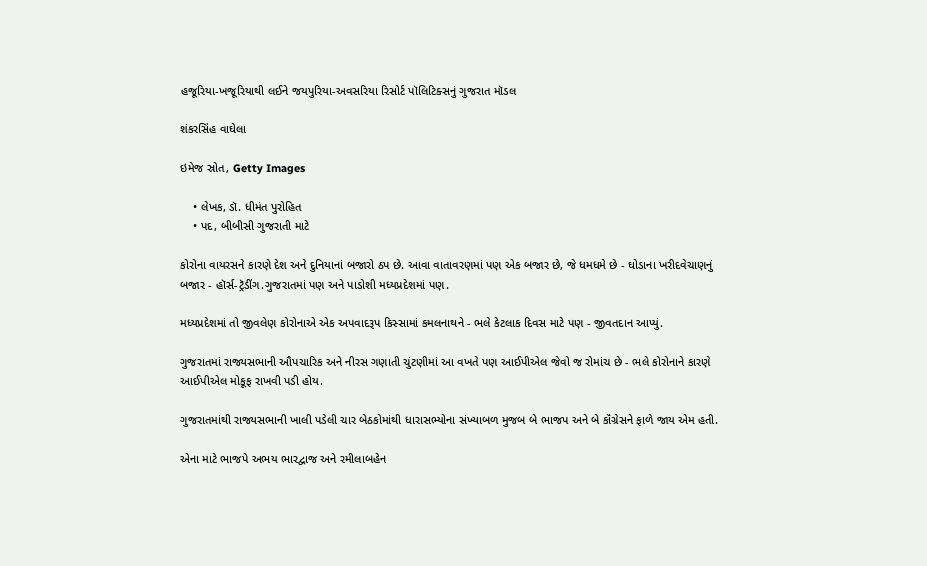હજૂરિયા-ખજૂરિયાથી લઈને જયપુરિયા-અવસરિયા રિસોર્ટ પૉલિટિક્સનું ગુજરાત મૉડલ

શંકરસિંહ વાઘેલા

ઇમેજ સ્રોત, Getty Images

    • લેખક, ડૉ. ધીમંત પુરોહિત
    • પદ, બીબીસી ગુજરાતી માટે

કોરોના વાયરસને કારણે દેશ અને દુનિયાનાં બજારો ઠપ છે. આવા વાતાવરણમાં પણ એક બજાર છે, જે ધમધમે છે - ઘોડાના ખરીદવેચાણનું બજાર - હૉર્સ-ટ્રૅડીંગ.ગુજરાતમાં પણ અને પાડોશી મધ્યપ્રદેશમાં પણ.

મધ્યપ્રદેશમાં તો જીવલેણ કોરોનાએ એક અપવાદરૂપ કિસ્સામાં કમલનાથને - ભલે કેટલાક દિવસ માટે પણ - જીવતદાન આપ્યું.

ગુજરાતમાં રાજ્યસભાની ઔપચારિક અને નીરસ ગણાતી ચુંટણીમાં આ વખતે પણ આઈપીએલ જેવો જ રોમાંચ છે - ભલે કોરોનાને કારણે આઈપીએલ મોકૂફ રાખવી પડી હોય.

ગુજરાતમાંથી રાજ્યસભાની ખાલી પડેલી ચાર બેઠકોમાંથી ધારાસભ્યોના સંખ્યાબળ મુજબ બે ભાજપ અને બે કૉંગ્રેસને ફાળે જાય એમ હતી.

એના માટે ભાજપે અભય ભારદ્વાજ અને રમીલાબહેન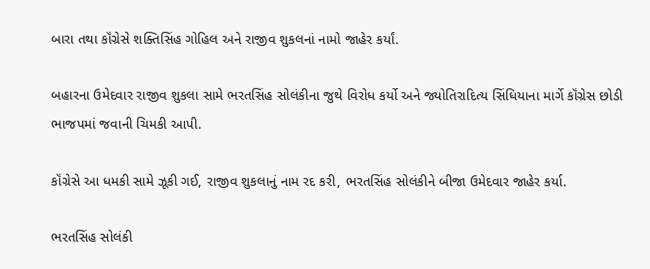બારા તથા કૉંગ્રેસે શક્તિસિંહ ગોહિલ અને રાજીવ શુકલનાં નામો જાહેર કર્યાં.

બહારના ઉમેદવાર રાજીવ શુકલા સામે ભરતસિંહ સોલંકીના જુથે વિરોધ કર્યો અને જ્યોતિરાદિત્ય સિંધિયાના માર્ગે કૉંગ્રેસ છોડી ભાજપમાં જવાની ચિમકી આપી.

કૉંગ્રેસે આ ધમકી સામે ઝૂકી ગઈ, રાજીવ શુકલાનું નામ રદ કરી, ભરતસિંહ સોલંકીને બીજા ઉમેદવાર જાહેર કર્યા.

ભરતસિંહ સોલંકી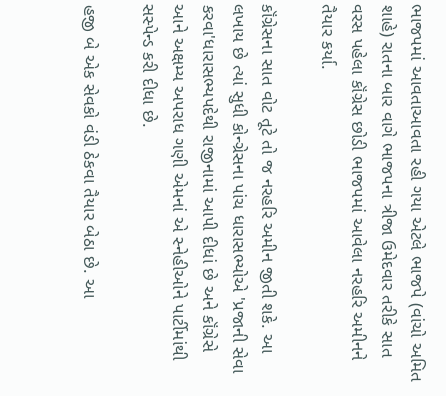ભાજપમાં આવતાઆવતા રહી ગયા એટલે ભાજપે (વાંચો અમિત શાહે) રાતના બાર વાગે ભાજપના ત્રીજા ઉમેદવાર તરીકે સાત વરસ પહેલા કૉંગ્રેસ છોડી ભાજપમાં આવેલા નરહરિ અમીનને તૈયાર કર્યા.

કૉંગ્રેસના સાત વોટ તૂટે તો જ નરહરિ અમીન જીતી શકે. આ લખાય છે ત્યાં સુધી કોન્ગ્રેસના પાંચ ધારાસભ્યોએ 'પ્રજાની સેવા કરવા'ધારાસભ્યપદેથી રાજીનામાં આપી દીધાં છે અને કૉંગ્રેસે આને અક્ષમ્ય અપરાધ ગણી એમનાં એ સ્નેહીઓને પાર્ટીમાંથી સસ્પેન્ડ કરી દીધા છે.

હજી બે એક સેવકો વંડી ઠેકવા તૈયાર બેઠા છે. આ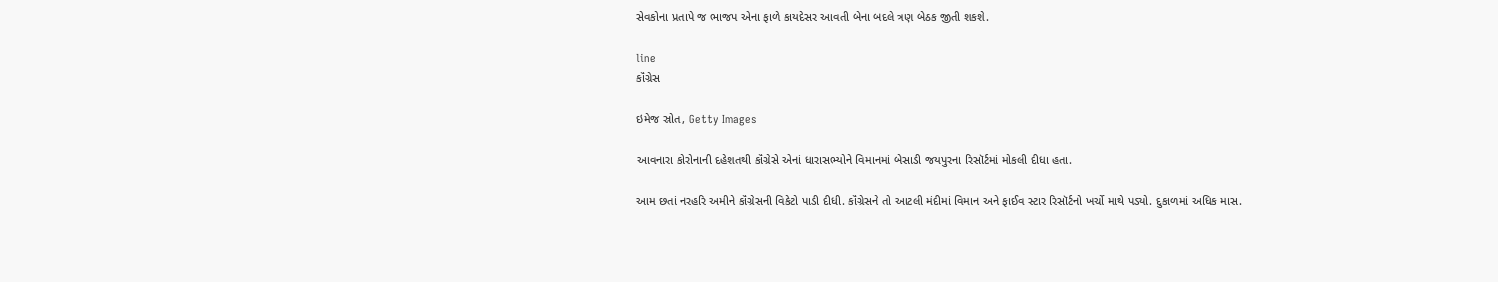સેવકોના પ્રતાપે જ ભાજપ એના ફાળે કાયદેસર આવતી બેના બદલે ત્રણ બેઠક જીતી શકશે.

line
કૉંગ્રેસ

ઇમેજ સ્રોત, Getty Images

આવનારા કોરોનાની દહેશતથી કૉંગ્રેસે એનાં ધારાસભ્યોને વિમાનમાં બેસાડી જયપુરના રિસૉર્ટમાં મોકલી દીધા હતા.

આમ છતાં નરહરિ અમીને કૉંગ્રેસની વિકેટો પાડી દીધી. કૉંગ્રેસને તો આટલી મંદીમાં વિમાન અને ફાઈવ સ્ટાર રિસૉર્ટનો ખર્ચો માથે પડ્યો. દુકાળમાં અધિક માસ.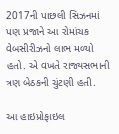2017ની પાછલી સિઝનમાં પણ પ્રજાને આ રોમાંચક વેબસીરીઝનો લાભ મળ્યો હતો. એ વખતે રાજ્યસભાની ત્રણ બેઠકની ચુંટણી હતી.

આ હાઇપ્રોફાઇલ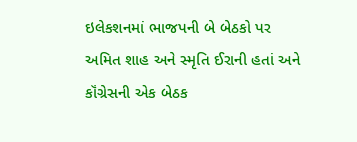ઇલેકશનમાં ભાજપની બે બેઠકો પર અમિત શાહ અને સ્મૃતિ ઈરાની હતાં અને કૉંગ્રેસની એક બેઠક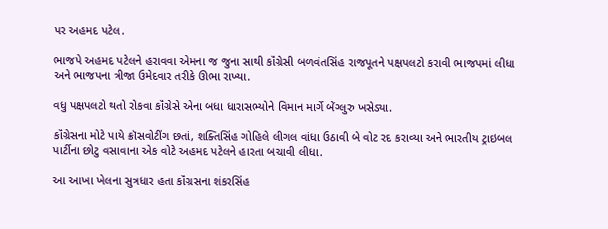પર અહમદ પટેલ.

ભાજપે અહમદ પટેલને હરાવવા એમના જ જુના સાથી કૉંગ્રેસી બળવંતસિંહ રાજપૂતને પક્ષપલટો કરાવી ભાજપમાં લીધા અને ભાજપના ત્રીજા ઉમેદવાર તરીકે ઊભા રાખ્યા.

વધુ પક્ષપલટો થતો રોકવા કૉંગ્રેસે એના બધા ધારાસભ્યોને વિમાન માર્ગે બેંગ્લુરુ ખસેડ્યા.

કૉંગ્રેસના મોટે પાયે ક્રૉસવોટીંગ છતાં, શક્તિસિંહ ગોહિલે લીગલ વાંધા ઉઠાવી બે વોટ રદ કરાવ્યા અને ભારતીય ટ્રાઇબલ પાર્ટીના છોટુ વસાવાના એક વોટે અહમદ પટેલને હારતા બચાવી લીધા.

આ આખા ખેલના સુત્રધાર હતા કૉંગ્રસના શંકરસિંહ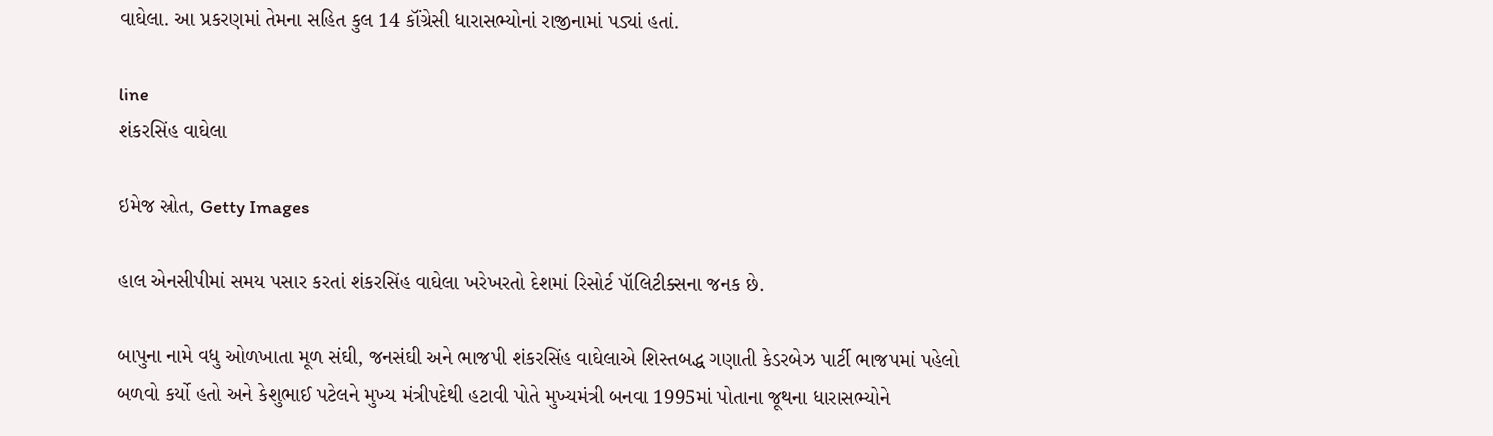વાઘેલા. આ પ્રકરણમાં તેમના સહિત કુલ 14 કૉંગ્રેસી ધારાસભ્યોનાં રાજીનામાં પડ્યાં હતાં.

line
શંકરસિંહ વાઘેલા

ઇમેજ સ્રોત, Getty Images

હાલ એનસીપીમાં સમય પસાર કરતાં શંકરસિંહ વાઘેલા ખરેખરતો દેશમાં રિસોર્ટ પૉલિટીક્સના જનક છે.

બાપુના નામે વધુ ઓળખાતા મૂળ સંઘી, જનસંઘી અને ભાજપી શંકરસિંહ વાઘેલાએ શિસ્તબદ્ધ ગણાતી કેડરબેઝ પાર્ટી ભાજપમાં પહેલો બળવો કર્યો હતો અને કેશુભાઈ પટેલને મુખ્ય મંત્રીપદેથી હટાવી પોતે મુખ્યમંત્રી બનવા 1995માં પોતાના જૂથના ધારાસભ્યોને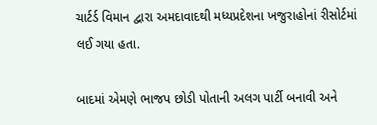ચાર્ટર્ડ વિમાન દ્વારા અમદાવાદથી મધ્યપ્રદેશના ખજુરાહોનાં રીસોર્ટમાં લઈ ગયા હતા.

બાદમાં એમણે ભાજપ છોડી પોતાની અલગ પાર્ટી બનાવી અને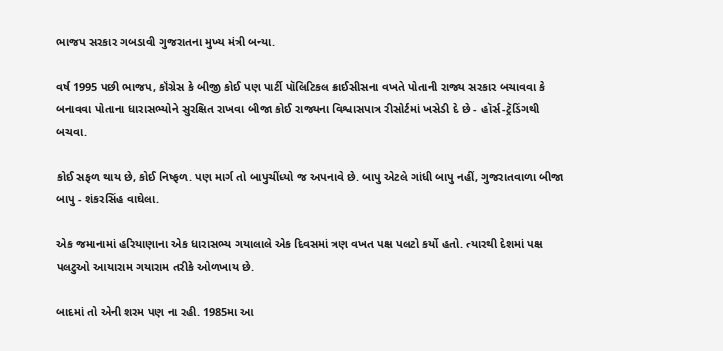ભાજપ સરકાર ગબડાવી ગુજરાતના મુખ્ય મંત્રી બન્યા.

વર્ષ 1995 પછી ભાજપ, કૉંગ્રેસ કે બીજી કોઈ પણ પાર્ટી પૉલિટિકલ ક્રાઈસીસના વખતે પોતાની રાજ્ય સરકાર બચાવવા કે બનાવવા પોતાના ધારાસભ્યોને સુરક્ષિત રાખવા બીજા કોઈ રાજ્યના વિશ્વાસપાત્ર રીસોર્ટમાં ખસેડી દે છે - હૉર્સ-ટ્રૅડિંગથી બચવા.

કોઈ સફળ થાય છે, કોઈ નિષ્ફળ. પણ માર્ગ તો બાપુચીંધ્યો જ અપનાવે છે. બાપુ એટલે ગાંધી બાપુ નહીં, ગુજરાતવાળા બીજા બાપુ - શંકરસિંહ વાઘેલા.

એક જમાનામાં હરિયાણાના એક ધારાસભ્ય ગયાલાલે એક દિવસમાં ત્રણ વખત પક્ષ પલટો કર્યો હતો. ત્યારથી દેશમાં પક્ષ પલટુઓ આયારામ ગયારામ તરીકે ઓળખાય છે.

બાદમાં તો એની શરમ પણ ના રહી. 1985મા આ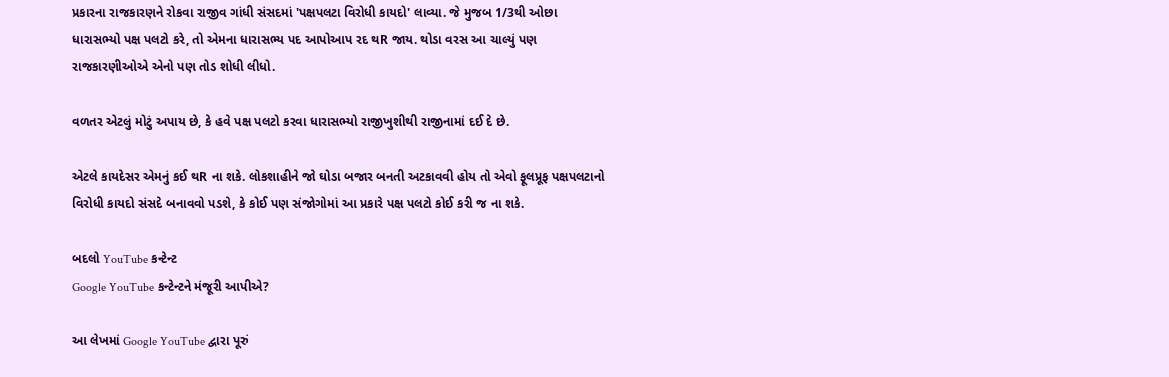પ્રકારના રાજકારણને રોકવા રાજીવ ગાંધી સંસદમાં 'પક્ષપલટા વિરોધી કાયદો' લાવ્યા. જે મુજબ 1/3થી ઓછા ધારાસભ્યો પક્ષ પલટો કરે, તો એમના ધારાસભ્ય પદ આપોઆપ રદ થR જાય. થોડા વરસ આ ચાલ્યું પણ રાજકારણીઓએ એનો પણ તોડ શોધી લીધો.

વળતર એટલું મોટું અપાય છે, કે હવે પક્ષ પલટો કરવા ધારાસભ્યો રાજીખુશીથી રાજીનામાં દઈ દે છે.

એટલે કાયદેસર એમનું કઈ થR ના શકે. લોકશાહીને જો ઘોડા બજાર બનતી અટકાવવી હોય તો એવો ફૂલપ્રૂફ પક્ષપલટાનો વિરોધી કાયદો સંસદે બનાવવો પડશે, કે કોઈ પણ સંજોગોમાં આ પ્રકારે પક્ષ પલટો કોઈ કરી જ ના શકે.

બદલો YouTube કન્ટેન્ટ
Google YouTube કન્ટેન્ટને મંજૂરી આપીએ?

આ લેખમાં Google YouTube દ્વારા પૂરું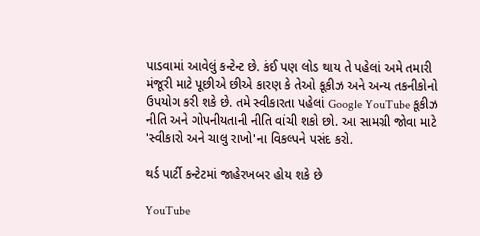પાડવામાં આવેલું કન્ટેન્ટ છે. કંઈ પણ લોડ થાય તે પહેલાં અમે તમારી મંજૂરી માટે પૂછીએ છીએ કારણ કે તેઓ કૂકીઝ અને અન્ય તકનીકોનો ઉપયોગ કરી શકે છે. તમે સ્વીકારતા પહેલાં Google YouTube કૂકીઝ નીતિ અને ગોપનીયતાની નીતિ વાંચી શકો છો. આ સામગ્રી જોવા માટે 'સ્વીકારો અને ચાલુ રાખો'ના વિકલ્પને પસંદ કરો.

થર્ડ પાર્ટી કન્ટેટમાં જાહેરખબર હોય શકે છે

YouTube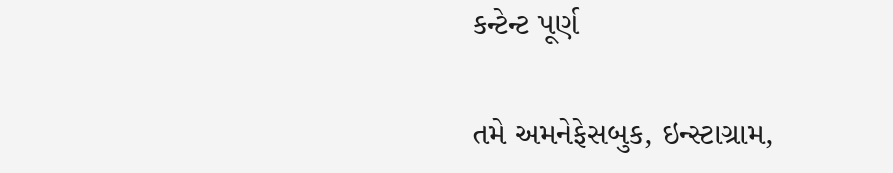કન્ટેન્ટ પૂર્ણ

તમે અમનેફેસબુક, ઇન્સ્ટાગ્રામ,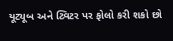યૂટ્યૂબ અને ટ્વિટર પર ફોલો કરી શકો છો